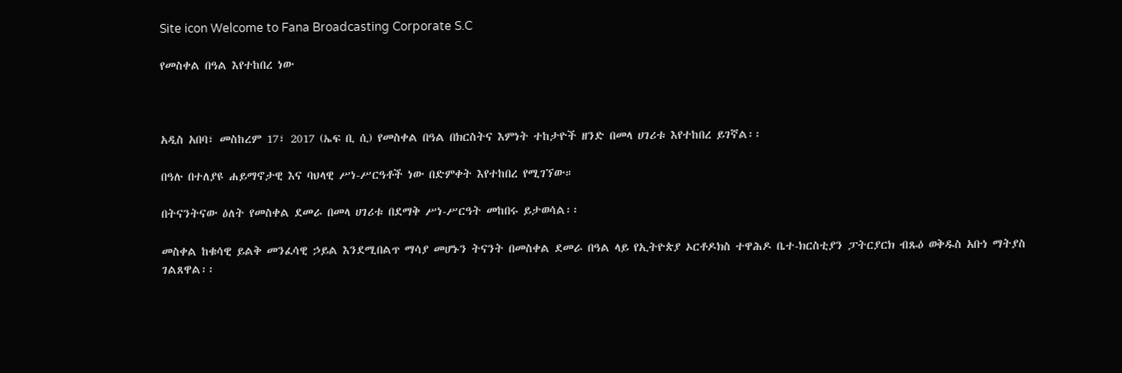Site icon Welcome to Fana Broadcasting Corporate S.C

የመስቀል በዓል እየተከበረ ነው



አዲስ አበባ፣ መስከረም 17፣ 2017 (ኤፍ ቢ ሲ) የመስቀል በዓል በክርስትና እምነት ተከታዮች ዘንድ በመላ ሀገሪቱ እየተከበረ ይገኛል፡፡

በዓሉ በተለያዩ ሐይማኖታዊ እና ባህላዊ ሥነ-ሥርዓቶች ነው በድምቀት እየተከበረ የሚገኘው።

በትናንትናው ዕለት የመስቀል ደመራ በመላ ሀገሪቱ በደማቅ ሥነ-ሥርዓት መከበሩ ይታወሳል፡፡

መስቀል ከቁሳዊ ይልቅ መንፈሳዊ ኃይል እንደሚበልጥ ማሳያ መሆኑን ትናንት በመስቀል ደመራ በዓል ላይ የኢትዮጵያ ኦርቶዶክስ ተዋሕዶ ቤተ-ክርስቲያን ፓትርያርክ ብጹዕ ወቅዱስ አቡነ ማትያስ ገልጸዋል፡፡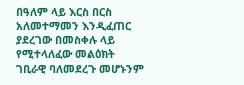በዓለም ላይ እርስ በርስ አለመተማመን እንዲፈጠር ያደረገው በመስቀሉ ላይ የሚተላለፈው መልዕክት ገቢራዊ ባለመደረጉ መሆኑንም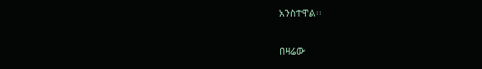አንስተዋል፡፡

በዛሬው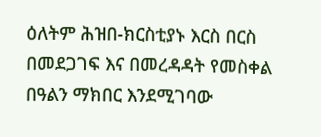ዕለትም ሕዝበ-ክርስቲያኑ እርስ በርስ በመደጋገፍ እና በመረዳዳት የመስቀል በዓልን ማክበር እንደሚገባው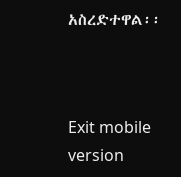አስረድተዋል፡፡



Exit mobile version